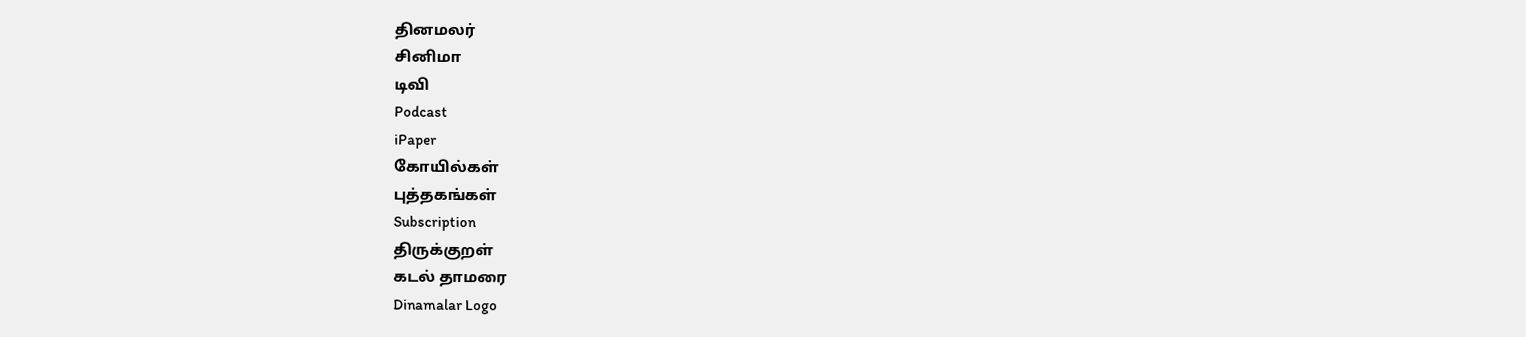தினமலர்
சினிமா
டிவி
Podcast
iPaper
கோயில்கள்
புத்தகங்கள்
Subscription
திருக்குறள்
கடல் தாமரை
Dinamalar Logo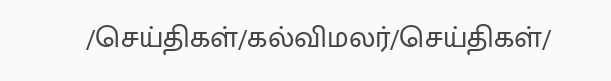/செய்திகள்/கல்விமலர்/செய்திகள்/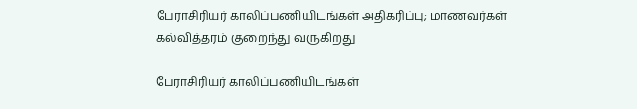பேராசிரியர் காலிப்பணியிடங்கள் அதிகரிப்பு; மாணவர்கள் கல்வித்தரம் குறைந்து வருகிறது

பேராசிரியர் காலிப்பணியிடங்கள்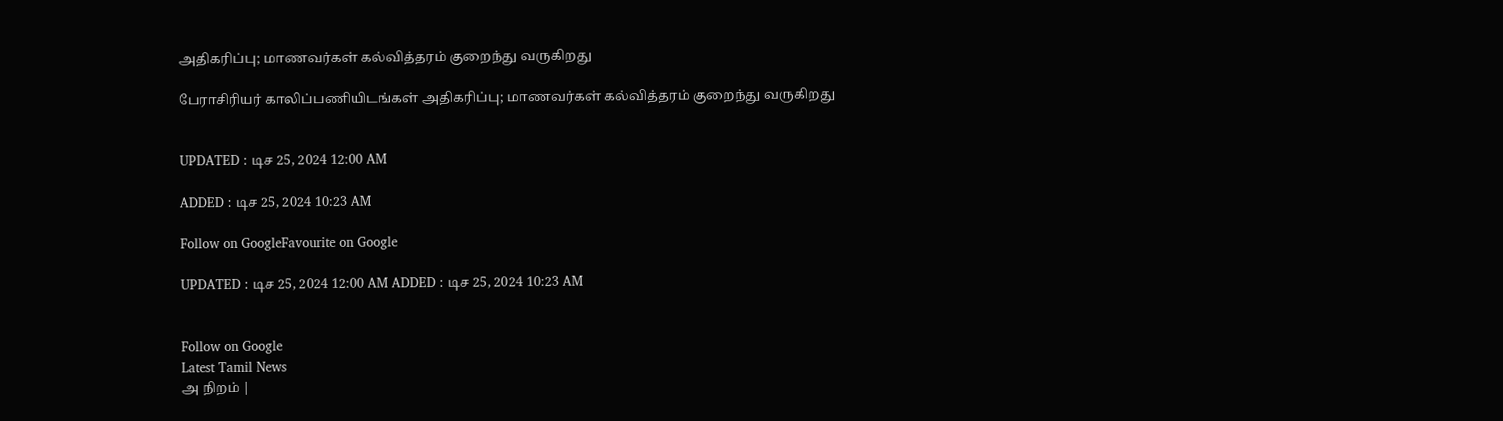அதிகரிப்பு; மாணவர்கள் கல்வித்தரம் குறைந்து வருகிறது

பேராசிரியர் காலிப்பணியிடங்கள் அதிகரிப்பு; மாணவர்கள் கல்வித்தரம் குறைந்து வருகிறது


UPDATED : டிச 25, 2024 12:00 AM

ADDED : டிச 25, 2024 10:23 AM

Follow on GoogleFavourite on Google

UPDATED : டிச 25, 2024 12:00 AM ADDED : டிச 25, 2024 10:23 AM


Follow on Google
Latest Tamil News
அ நிறம் |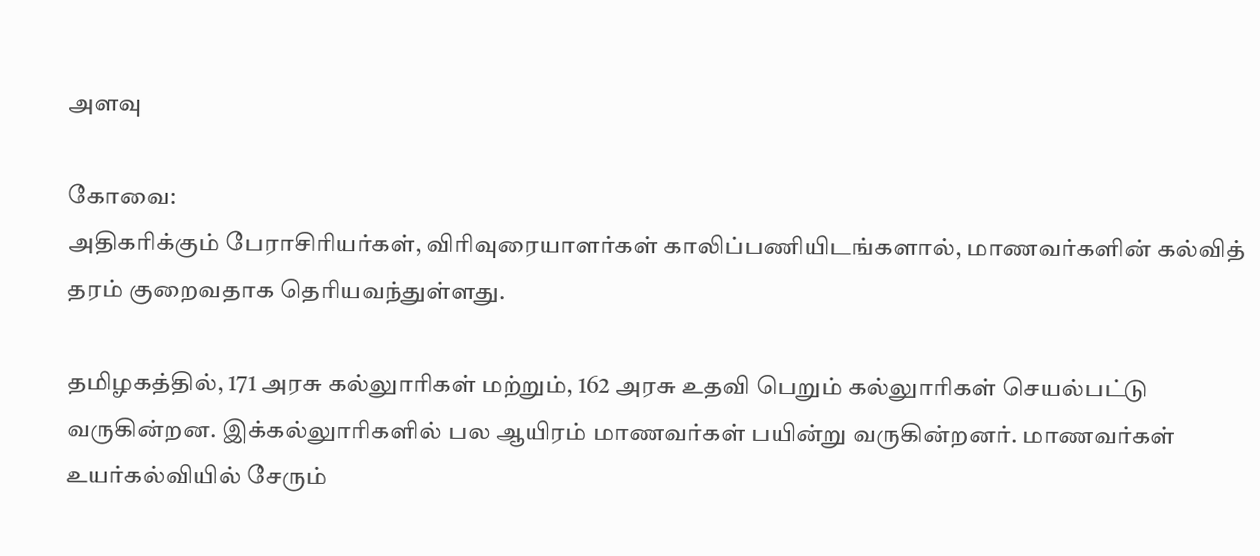அளவு

கோவை:
அதிகரிக்கும் பேராசிரியர்கள், விரிவுரையாளர்கள் காலிப்பணியிடங்களால், மாணவர்களின் கல்வித் தரம் குறைவதாக தெரியவந்துள்ளது.

தமிழகத்தில், 171 அரசு கல்லுாரிகள் மற்றும், 162 அரசு உதவி பெறும் கல்லுாரிகள் செயல்பட்டு வருகின்றன. இக்கல்லுாரிகளில் பல ஆயிரம் மாணவர்கள் பயின்று வருகின்றனர். மாணவர்கள் உயர்கல்வியில் சேரும்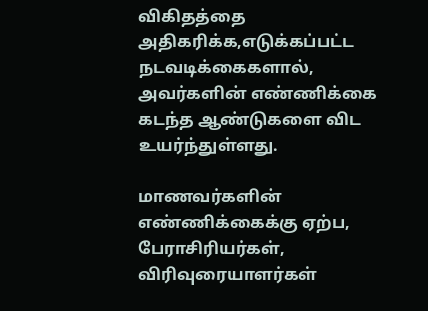விகிதத்தை அதிகரிக்க,எடுக்கப்பட்ட நடவடிக்கைகளால், அவர்களின் எண்ணிக்கை கடந்த ஆண்டுகளை விட உயர்ந்துள்ளது.

மாணவர்களின் எண்ணிக்கைக்கு ஏற்ப, பேராசிரியர்கள், விரிவுரையாளர்கள்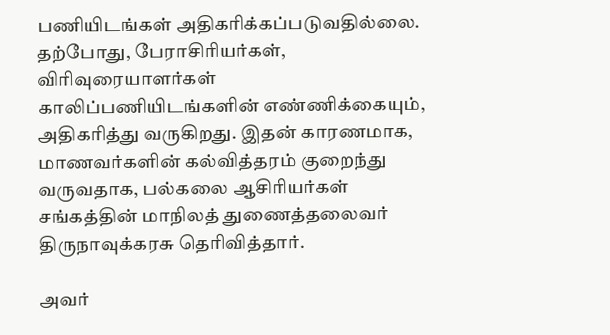பணியிடங்கள் அதிகரிக்கப்படுவதில்லை. தற்போது, பேராசிரியர்கள், விரிவுரையாளர்கள் காலிப்பணியிடங்களின் எண்ணிக்கையும், அதிகரித்து வருகிறது. இதன் காரணமாக, மாணவர்களின் கல்வித்தரம் குறைந்து வருவதாக, பல்கலை ஆசிரியர்கள் சங்கத்தின் மாநிலத் துணைத்தலைவர் திருநாவுக்கரசு தெரிவித்தார்.

அவர்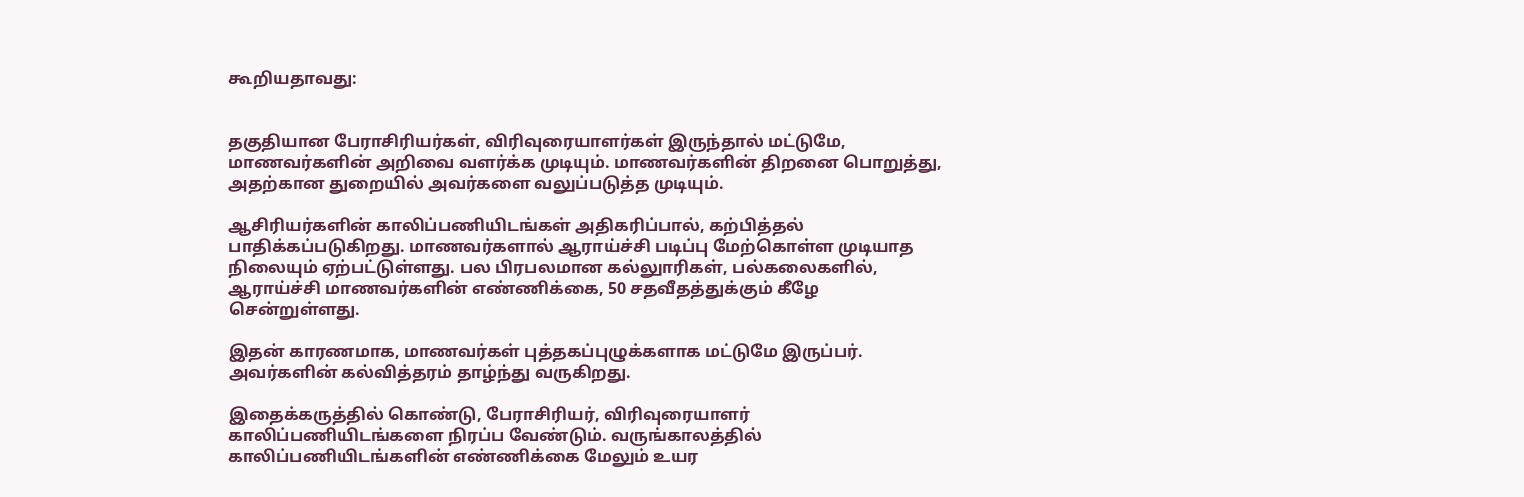கூறியதாவது:


தகுதியான பேராசிரியர்கள், விரிவுரையாளர்கள் இருந்தால் மட்டுமே, மாணவர்களின் அறிவை வளர்க்க முடியும். மாணவர்களின் திறனை பொறுத்து, அதற்கான துறையில் அவர்களை வலுப்படுத்த முடியும்.

ஆசிரியர்களின் காலிப்பணியிடங்கள் அதிகரிப்பால், கற்பித்தல் பாதிக்கப்படுகிறது. மாணவர்களால் ஆராய்ச்சி படிப்பு மேற்கொள்ள முடியாத நிலையும் ஏற்பட்டுள்ளது. பல பிரபலமான கல்லுாரிகள், பல்கலைகளில், ஆராய்ச்சி மாணவர்களின் எண்ணிக்கை, 50 சதவீதத்துக்கும் கீழே சென்றுள்ளது.

இதன் காரணமாக, மாணவர்கள் புத்தகப்புழுக்களாக மட்டுமே இருப்பர். அவர்களின் கல்வித்தரம் தாழ்ந்து வருகிறது.

இதைக்கருத்தில் கொண்டு, பேராசிரியர், விரிவுரையாளர் காலிப்பணியிடங்களை நிரப்ப வேண்டும். வருங்காலத்தில் காலிப்பணியிடங்களின் எண்ணிக்கை மேலும் உயர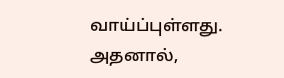வாய்ப்புள்ளது. அதனால்,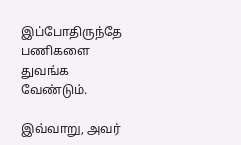இப்போதிருந்தே பணிகளை துவங்க வேண்டும்.

இவ்வாறு, அவர்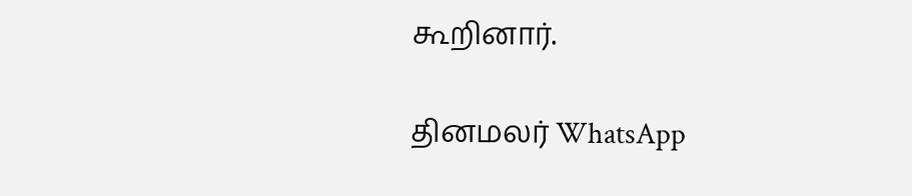கூறினார்.

தினமலர் WhatsApp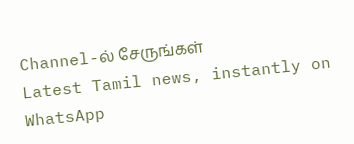Channel-ல் சேருங்கள்
Latest Tamil news, instantly on WhatsApp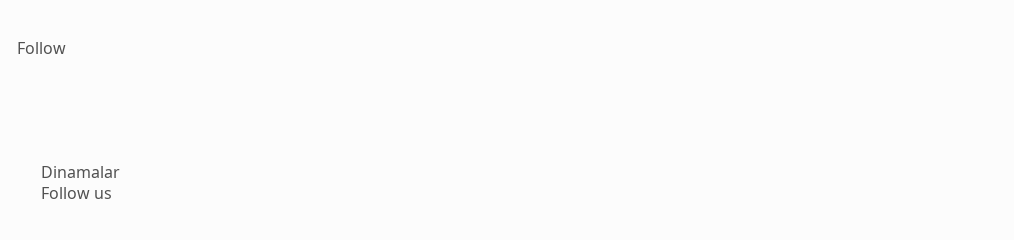Follow





      Dinamalar
      Follow us